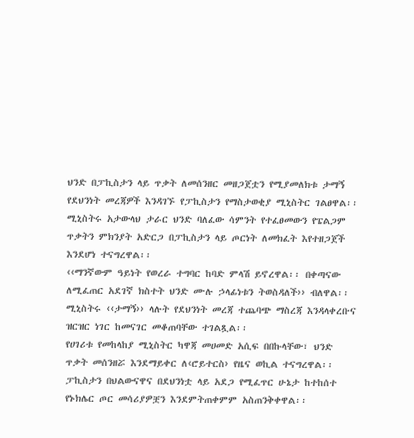ህንድ በፓኪስታን ላይ ጥቃት ለመሰንዘር መዘጋጀቷን የሚያመለክቱ ታማኝ የደህንነት መረጃዎች እንዳገኙ የፓኪስታን የማስታወቂያ ሚኒስትር ገልፀዋል፡፡
ሚኒስትሩ አታውላህ ታራር ህንድ ባለፈው ሳምንት የተፈፀመውን የፔልጋም ጥቃትን ምክንያት አድርጋ በፓኪስታን ላይ ጦርነት ለመክፈት እየተዘጋጀች እንደሆነ ተናግረዋል፡፡
‹‹ማንኛውም ዓይነት የወረራ ተግባር ከባድ ምላሽ ይኖረዋል፡፡ በቀጣናው ለሚፈጠር አደገኛ ክስተት ህንድ ሙሉ ኃላፊነቱን ትወስዳለች›› ብለዋል፡፡
ሚኒስትሩ ‹‹ታማኝ›› ላሉት የደህንነት መረጃ ተጨባጭ ማስረጃ እንዳላቀረቡና ዝርዝር ነገር ከመናገር መቆጠባቸው ተገልጿል፡፡
የሀገሪቱ የመከላከያ ሚኒስትር ካዋጃ መሀመድ አሲፍ በበኩላቸው፣ ህንድ ጥቃት መሰንዘሯ እንደማይቀር ለ‹ሮይተርስ› የዜና ወኪል ተናግረዋል፡፡ ፓኪስታን በህልውናዋና በደህንነቷ ላይ አደጋ የሚፈጥር ሁኔታ ከተከሰተ የኑክሌር ጦር መሳሪያዎቿን እንደምትጠቀምም አስጠንቅቀዋል፡፡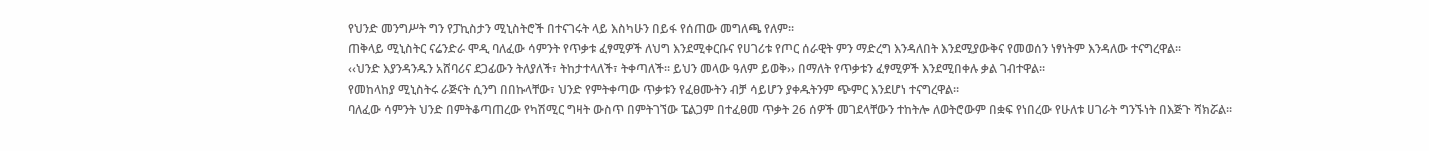የህንድ መንግሥት ግን የፓኪስታን ሚኒስትሮች በተናገሩት ላይ እስካሁን በይፋ የሰጠው መግለጫ የለም፡፡
ጠቅላይ ሚኒስትር ናሬንድራ ሞዲ ባለፈው ሳምንት የጥቃቱ ፈፃሚዎች ለህግ እንደሚቀርቡና የሀገሪቱ የጦር ሰራዊት ምን ማድረግ እንዳለበት እንደሚያውቅና የመወሰን ነፃነትም እንዳለው ተናግረዋል፡፡
‹‹ህንድ እያንዳንዱን አሸባሪና ደጋፊውን ትለያለች፣ ትከታተላለች፣ ትቀጣለች፡፡ ይህን መላው ዓለም ይወቅ›› በማለት የጥቃቱን ፈፃሚዎች እንደሚበቀሉ ቃል ገብተዋል፡፡
የመከላከያ ሚኒስትሩ ራጅናት ሲንግ በበኩላቸው፣ ህንድ የምትቀጣው ጥቃቱን የፈፀሙትን ብቻ ሳይሆን ያቀዱትንም ጭምር እንደሆነ ተናግረዋል፡፡
ባለፈው ሳምንት ህንድ በምትቆጣጠረው የካሽሚር ግዛት ውስጥ በምትገኘው ፔልጋም በተፈፀመ ጥቃት 26 ሰዎች መገደላቸውን ተከትሎ ለወትሮውም በቋፍ የነበረው የሁለቱ ሀገራት ግንኙነት በእጅጉ ሻክሯል፡፡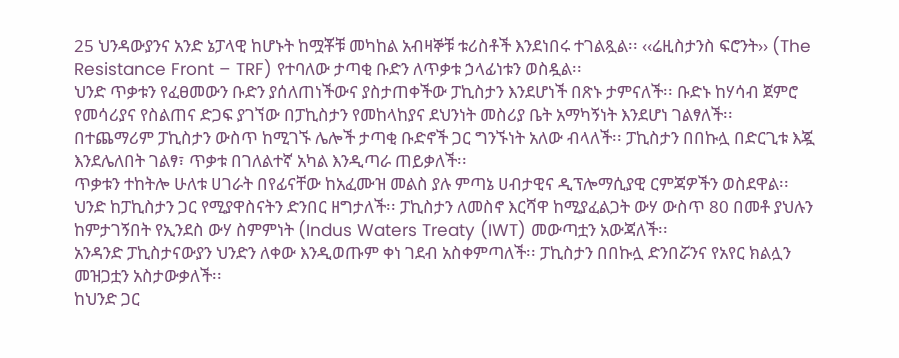25 ህንዳውያንና አንድ ኔፓላዊ ከሆኑት ከሟቾቹ መካከል አብዛኞቹ ቱሪስቶች እንደነበሩ ተገልጿል፡፡ ‹‹ሬዚስታንስ ፍሮንት›› (The Resistance Front – TRF) የተባለው ታጣቂ ቡድን ለጥቃቱ ኃላፊነቱን ወስዷል፡፡
ህንድ ጥቃቱን የፈፀመውን ቡድን ያሰለጠነችውና ያስታጠቀችው ፓኪስታን እንደሆነች በጽኑ ታምናለች፡፡ ቡድኑ ከሃሳብ ጀምሮ የመሳሪያና የስልጠና ድጋፍ ያገኘው በፓኪስታን የመከላከያና ደህንነት መስሪያ ቤት አማካኝነት እንደሆነ ገልፃለች፡፡
በተጨማሪም ፓኪስታን ውስጥ ከሚገኙ ሌሎች ታጣቂ ቡድኖች ጋር ግንኙነት አለው ብላለች፡፡ ፓኪስታን በበኩሏ በድርጊቱ እጇ እንደሌለበት ገልፃ፣ ጥቃቱ በገለልተኛ አካል እንዲጣራ ጠይቃለች፡፡
ጥቃቱን ተከትሎ ሁለቱ ሀገራት በየፊናቸው ከአፈሙዝ መልስ ያሉ ምጣኔ ሀብታዊና ዲፕሎማሲያዊ ርምጃዎችን ወስደዋል፡፡
ህንድ ከፓኪስታን ጋር የሚያዋስናትን ድንበር ዘግታለች፡፡ ፓኪስታን ለመስኖ እርሻዋ ከሚያፈልጋት ውሃ ውስጥ 80 በመቶ ያህሉን ከምታገኝበት የኢንደስ ውሃ ስምምነት (Indus Waters Treaty (IWT) መውጣቷን አውጃለች፡፡
አንዳንድ ፓኪስታናውያን ህንድን ለቀው እንዲወጡም ቀነ ገደብ አስቀምጣለች፡፡ ፓኪስታን በበኩሏ ድንበሯንና የአየር ክልሏን መዝጋቷን አስታውቃለች፡፡
ከህንድ ጋር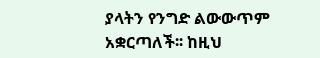ያላትን የንግድ ልውውጥም አቋርጣለች፡፡ ከዚህ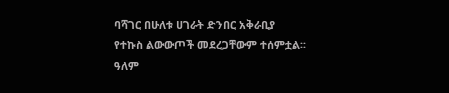ባሻገር በሁለቱ ሀገራት ድንበር አቅራቢያ የተኩስ ልውውጦች መደረጋቸውም ተሰምቷል፡፡
ዓለም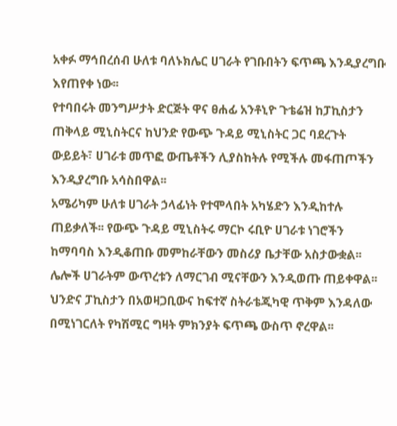አቀፉ ማኅበረሰብ ሁለቱ ባለኑክሌር ሀገራት የገቡበትን ፍጥጫ እንዲያረግቡ እየጠየቀ ነው፡፡
የተባበሩት መንግሥታት ድርጅት ዋና ፀሐፊ አንቶኒዮ ጉቴሬዝ ከፓኪስታን ጠቅላይ ሚኒስትርና ከህንድ የውጭ ጉዳይ ሚኒስትር ጋር ባደረጉት ውይይት፣ ሀገራቱ መጥፎ ውጤቶችን ሊያስከትሉ የሚችሉ መፋጠጦችን እንዲያረግቡ አሳስበዋል፡፡
አሜሪካም ሁለቱ ሀገራት ኃላፊነት የተሞላበት አካሄድን እንዲከተሉ ጠይቃለች፡፡ የውጭ ጉዳይ ሚኒስትሩ ማርኮ ሩቢዮ ሀገራቱ ነገሮችን ከማባባስ እንዲቆጠቡ መምከራቸውን መስሪያ ቤታቸው አስታውቋል፡፡ ሌሎች ሀገራትም ውጥረቱን ለማርገብ ሚናቸውን እንዲወጡ ጠይቀዋል፡፡
ህንድና ፓኪስታን በአወዛጋቢውና ከፍተኛ ስትራቴጂካዊ ጥቅም እንዳለው በሚነገርለት የካሽሚር ግዛት ምክንያት ፍጥጫ ውስጥ ኖረዋል፡፡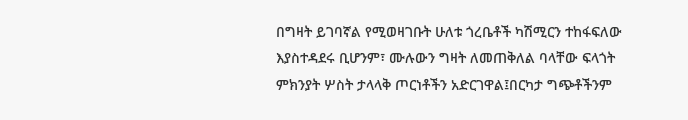በግዛት ይገባኛል የሚወዛገቡት ሁለቱ ጎረቤቶች ካሽሚርን ተከፋፍለው እያስተዳደሩ ቢሆንም፣ ሙሉውን ግዛት ለመጠቅለል ባላቸው ፍላጎት ምክንያት ሦስት ታላላቅ ጦርነቶችን አድርገዋል፤በርካታ ግጭቶችንም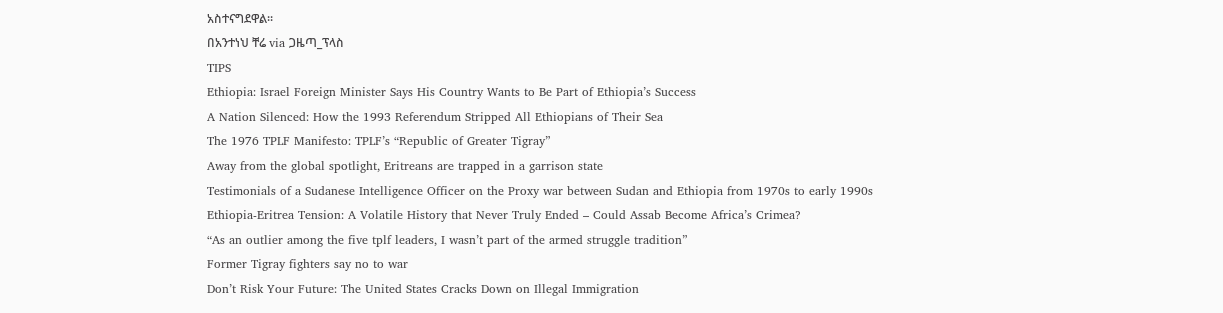አስተናግደዋል፡፡
በአንተነህ ቸሬ via ጋዜጣ_ፕላስ
TIPS
Ethiopia: Israel Foreign Minister Says His Country Wants to Be Part of Ethiopia’s Success
A Nation Silenced: How the 1993 Referendum Stripped All Ethiopians of Their Sea
The 1976 TPLF Manifesto: TPLF’s “Republic of Greater Tigray”
Away from the global spotlight, Eritreans are trapped in a garrison state
Testimonials of a Sudanese Intelligence Officer on the Proxy war between Sudan and Ethiopia from 1970s to early 1990s
Ethiopia-Eritrea Tension: A Volatile History that Never Truly Ended – Could Assab Become Africa’s Crimea?
“As an outlier among the five tplf leaders, I wasn’t part of the armed struggle tradition”
Former Tigray fighters say no to war
Don’t Risk Your Future: The United States Cracks Down on Illegal Immigration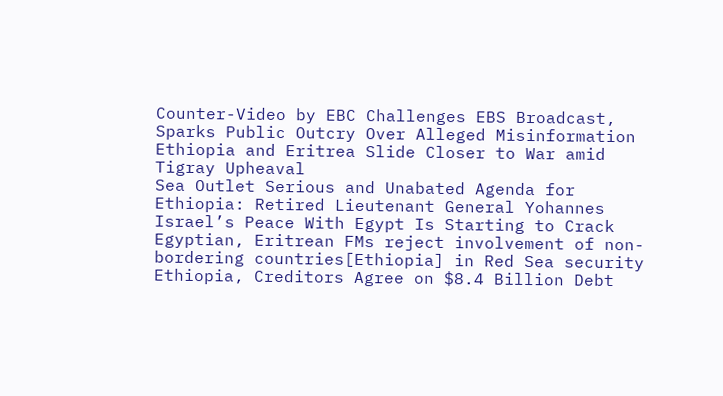Counter-Video by EBC Challenges EBS Broadcast, Sparks Public Outcry Over Alleged Misinformation
Ethiopia and Eritrea Slide Closer to War amid Tigray Upheaval
Sea Outlet Serious and Unabated Agenda for Ethiopia: Retired Lieutenant General Yohannes
Israel’s Peace With Egypt Is Starting to Crack
Egyptian, Eritrean FMs reject involvement of non-bordering countries[Ethiopia] in Red Sea security
Ethiopia, Creditors Agree on $8.4 Billion Debt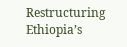Restructuring
Ethiopia’s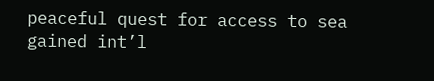peaceful quest for access to sea gained int’l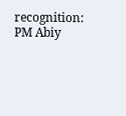recognition: PM Abiy